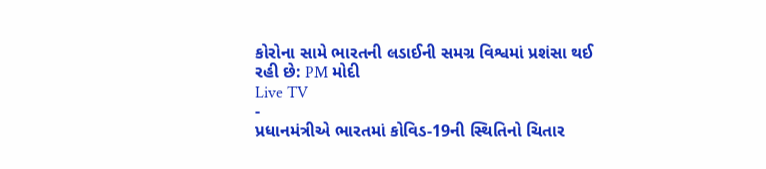કોરોના સામે ભારતની લડાઈની સમગ્ર વિશ્વમાં પ્રશંસા થઈ રહી છે: PM મોદી
Live TV
-
પ્રધાનમંત્રીએ ભારતમાં કોવિડ-19ની સ્થિતિનો ચિતાર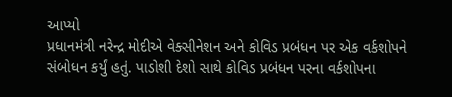આપ્યો
પ્રધાનમંત્રી નરેન્દ્ર મોદીએ વેક્સીનેશન અને કોવિડ પ્રબંધન પર એક વર્કશોપને સંબોધન કર્યું હતું. પાડોશી દેશો સાથે કોવિડ પ્રબંધન પરના વર્કશોપના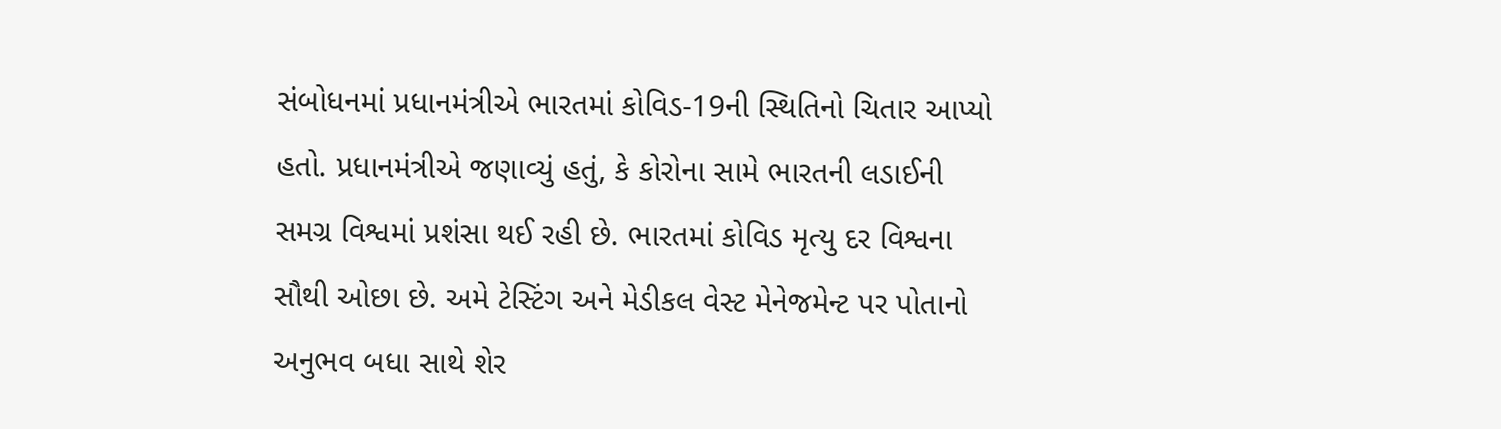સંબોધનમાં પ્રધાનમંત્રીએ ભારતમાં કોવિડ-19ની સ્થિતિનો ચિતાર આપ્યો હતો. પ્રધાનમંત્રીએ જણાવ્યું હતું, કે કોરોના સામે ભારતની લડાઈની સમગ્ર વિશ્વમાં પ્રશંસા થઈ રહી છે. ભારતમાં કોવિડ મૃત્યુ દર વિશ્વના સૌથી ઓછા છે. અમે ટેસ્ટિંગ અને મેડીકલ વેસ્ટ મેનેજમેન્ટ પર પોતાનો અનુભવ બધા સાથે શેર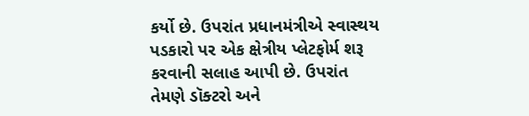કર્યો છે. ઉપરાંત પ્રધાનમંત્રીએ સ્વાસ્થય પડકારો પર એક ક્ષેત્રીય પ્લેટફોર્મ શરૂ કરવાની સલાહ આપી છે. ઉપરાંત તેમણે ડૉક્ટરો અને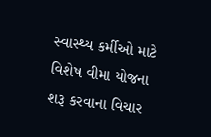સ્વાસ્થ્ય કર્મીઓ માટે વિશેષ વીમા યોજના શરૂ કરવાના વિચાર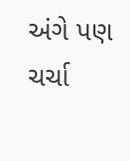અંગે પણ ચર્ચા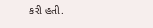કરી હતી.